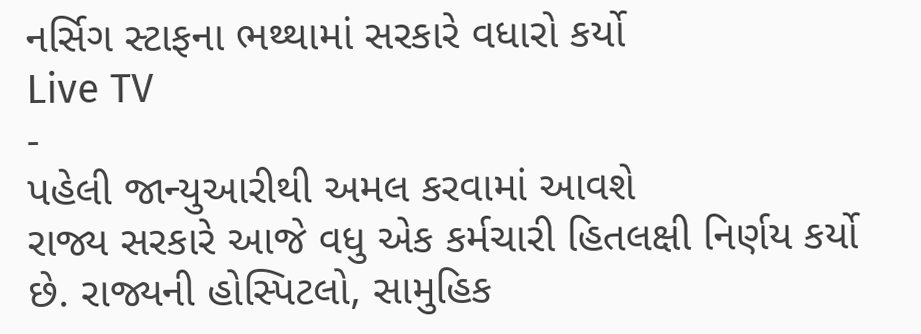નર્સિગ સ્ટાફના ભથ્થામાં સરકારે વધારો કર્યો
Live TV
-
પહેલી જાન્યુઆરીથી અમલ કરવામાં આવશે
રાજ્ય સરકારે આજે વધુ એક કર્મચારી હિતલક્ષી નિર્ણય કર્યો છે. રાજ્યની હોસ્પિટલો, સામુહિક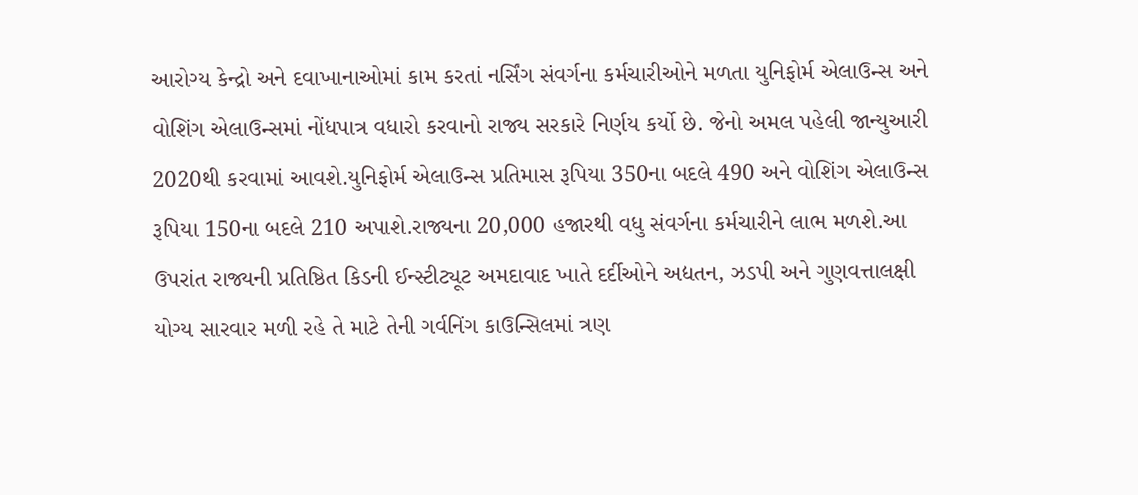આરોગ્ય કેન્દ્રો અને દવાખાનાઓમાં કામ કરતાં નર્સિંગ સંવર્ગના કર્મચારીઓને મળતા યુનિફોર્મ એલાઉન્સ અને વોશિંગ એલાઉન્સમાં નોંધપાત્ર વધારો કરવાનો રાજ્ય સરકારે નિર્ણય કર્યો છે. જેનો અમલ પહેલી જાન્યુઆરી 2020થી કરવામાં આવશે.યુનિફોર્મ એલાઉન્સ પ્રતિમાસ રૂપિયા 350ના બદલે 490 અને વોશિંગ એલાઉન્સ રૂપિયા 150ના બદલે 210 અપાશે.રાજ્યના 20,000 હજારથી વધુ સંવર્ગના કર્મચારીને લાભ મળશે.આ ઉપરાંત રાજ્યની પ્રતિષ્ઠિત કિડની ઈન્સ્ટીટ્યૂટ અમદાવાદ ખાતે દર્દીઓને અદ્યતન, ઝડપી અને ગુણવત્તાલક્ષી યોગ્ય સારવાર મળી રહે તે માટે તેની ગર્વનિંગ કાઉન્સિલમાં ત્રણ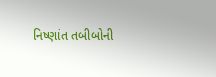નિષ્ણાંત તબીબોની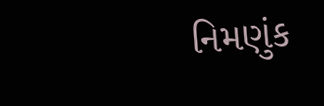નિમણુંક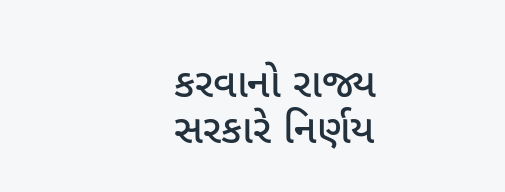કરવાનો રાજ્ય સરકારે નિર્ણય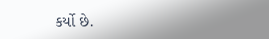કર્યો છે.